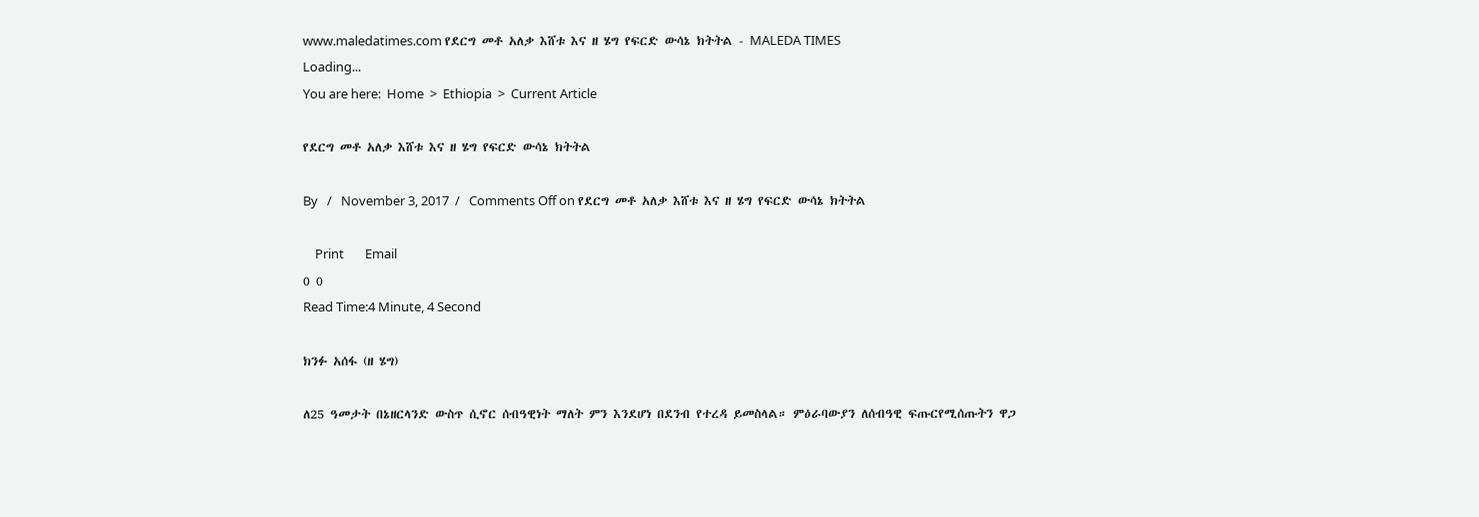www.maledatimes.com የደርግ መቶ አለቃ እሸቱ እና ዘ ሄግ የፍርድ ውሳኔ ክትትል - MALEDA TIMES
Loading...
You are here:  Home  >  Ethiopia  >  Current Article

የደርግ መቶ አለቃ እሸቱ እና ዘ ሄግ የፍርድ ውሳኔ ክትትል

By   /   November 3, 2017  /   Comments Off on የደርግ መቶ አለቃ እሸቱ እና ዘ ሄግ የፍርድ ውሳኔ ክትትል

    Print       Email
0 0
Read Time:4 Minute, 4 Second

ክንፉ አሰፋ (ዘ ሄግ)

ለ25 ዓመታት በኔዘርላንድ ውስጥ ሲኖር ሰብዓዊነት ማለት ምን እንደሆነ በደንብ የተረዳ ይመስላል። ምዕራባውያን ለሰብዓዊ ፍጡርየሚሰጡትን ዋጋ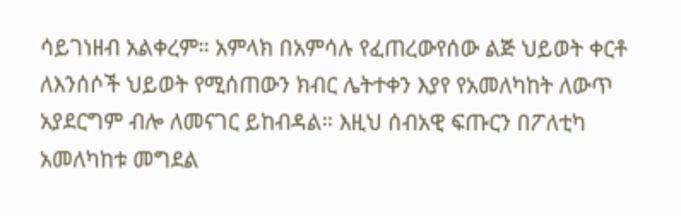ሳይገነዘብ አልቀረም። አምላክ በአምሳሉ የፈጠረውየሰው ልጅ ህይወት ቀርቶ ለእንሰሶች ህይወት የሚሰጠውን ክብር ሌትተቀን እያየ የአመለካከት ለውጥ አያደርግም ብሎ ለመናገር ይከብዳል። እዚህ ሰብአዊ ፍጡርን በፖለቲካ አመለካከቱ መግደል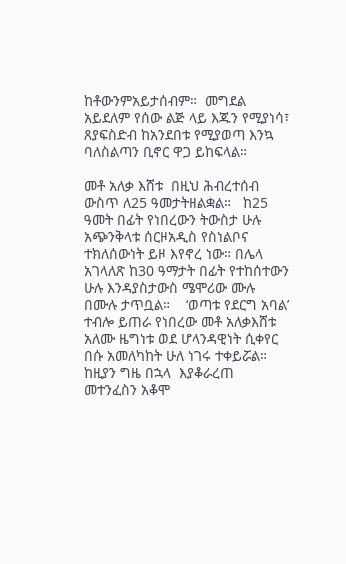ከቶውንምአይታሰብም።  መግደል አይደለም የሰው ልጅ ላይ እጁን የሚያነሳ፣ ጸያፍስድብ ከአንደበቱ የሚያወጣ እንኳ ባለስልጣን ቢኖር ዋጋ ይከፍላል።

መቶ አለቃ እሸቱ  በዚህ ሕብረተሰብ ውስጥ ለ25 ዓመታትዘልቋል።   ከ25 ዓመት በፊት የነበረውን ትውስታ ሁሉ አጭንቅላቱ ሰርዞአዲስ የስነልቦና ተክለሰውነት ይዞ እየኖረ ነው። በሌላ አገላለጽ ከ30 ዓማታት በፊት የተከሰተውን ሁሉ እንዳያስታውስ ሜሞሪው ሙሉ በሙሉ ታጥቧል።    ‘ወጣቱ የደርግ አባል’ ተብሎ ይጠራ የነበረው መቶ አለቃእሸቱ አለሙ ዜግነቱ ወደ ሆላንዳዊነት ሲቀየር በሱ አመለካከት ሁለ ነገሩ ተቀይሯል።  ከዚያን ግዜ በኋላ  እያቆራረጠ መተንፈስን አቆሞ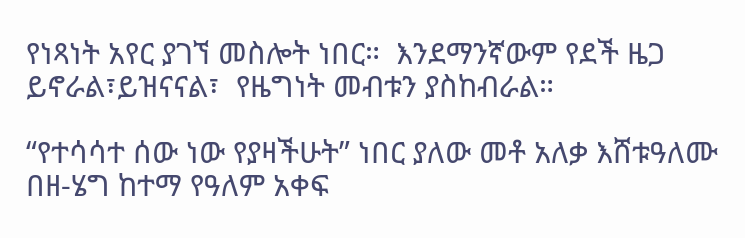የነጻነት አየር ያገኘ መስሎት ነበር።  እንደማንኛውም የደች ዜጋ ይኖራል፣ይዝናናል፣  የዜግነት መብቱን ያስከብራል።

“የተሳሳተ ሰው ነው የያዛችሁት” ነበር ያለው መቶ አለቃ እሸቱዓለሙ በዘ-ሄግ ከተማ የዓለም አቀፍ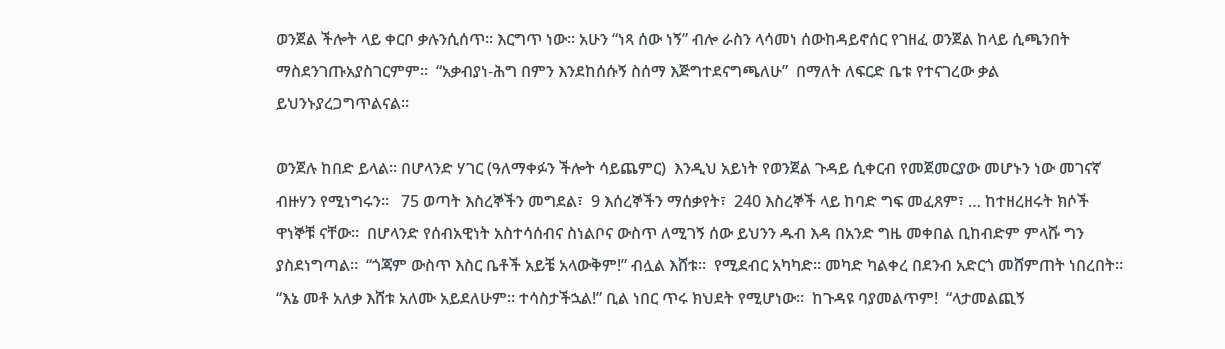ወንጀል ችሎት ላይ ቀርቦ ቃሉንሲሰጥ። እርግጥ ነው። አሁን “ነጻ ሰው ነኝ” ብሎ ራስን ላሳመነ ሰውከዳይኖሰር የገዘፈ ወንጀል ከላይ ሲጫንበት ማስደንገጡአያስገርምም።  “አቃብያነ-ሕግ በምን እንደከሰሱኝ ስሰማ እጅግተደናግጫለሁ”  በማለት ለፍርድ ቤቱ የተናገረው ቃል ይህንኑያረጋግጥልናል።

ወንጀሉ ከበድ ይላል። በሆላንድ ሃገር (ዓለማቀፉን ችሎት ሳይጨምር)  እንዲህ አይነት የወንጀል ጉዳይ ሲቀርብ የመጀመርያው መሆኑን ነው መገናኛ ብዙሃን የሚነግሩን።   75 ወጣት እስረኞችን መግደል፣  9 እሰረኞችን ማሰቃየት፣  240 እስረኞች ላይ ከባድ ግፍ መፈጸም፣ … ከተዘረዘሩት ክሶች ዋነኞቹ ናቸው።  በሆላንድ የሰብአዊነት አስተሳሰብና ስነልቦና ውስጥ ለሚገኝ ሰው ይህንን ዱብ እዳ በአንድ ግዜ መቀበል ቢከብድም ምላሹ ግን ያስደነግጣል።  “ጎጃም ውስጥ እስር ቤቶች አይቼ አላውቅም!” ብሏል እሸቱ።  የሚደብር አካካድ። መካድ ካልቀረ በደንብ አድርጎ መሸምጠት ነበረበት።   “እኔ መቶ አለቃ እሸቱ አለሙ አይደለሁም። ተሳስታችኋል!” ቢል ነበር ጥሩ ክህደት የሚሆነው።  ከጉዳዩ ባያመልጥም!  “ላታመልጪኝ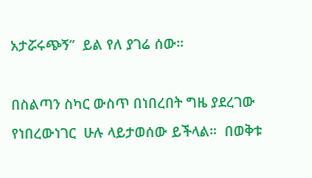አታሯሩጭኝ”  ይል የለ ያገሬ ሰው።

በስልጣን ስካር ውስጥ በነበረበት ግዜ ያደረገው የነበረውነገር  ሁሉ ላይታወሰው ይችላል።  በወቅቱ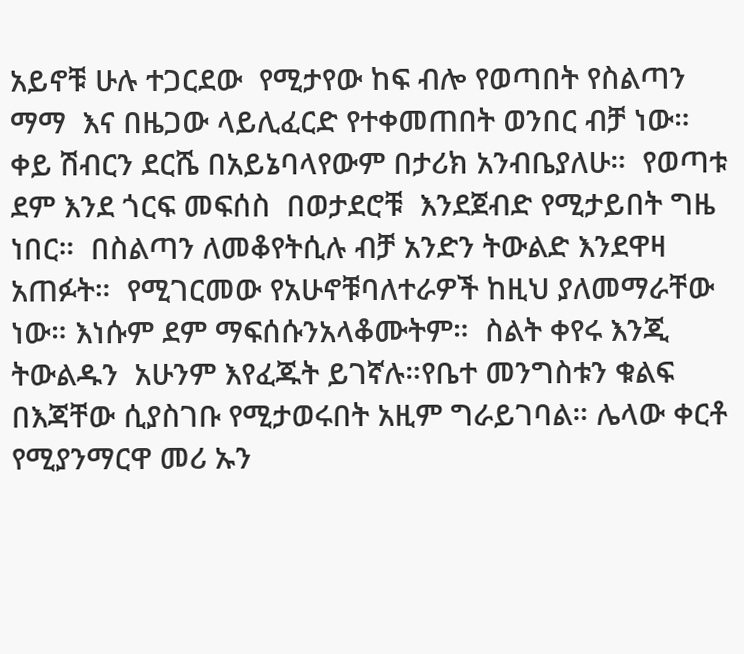አይኖቹ ሁሉ ተጋርደው  የሚታየው ከፍ ብሎ የወጣበት የስልጣን ማማ  እና በዜጋው ላይሊፈርድ የተቀመጠበት ወንበር ብቻ ነው።  ቀይ ሽብርን ደርሼ በአይኔባላየውም በታሪክ አንብቤያለሁ።  የወጣቱ ደም እንደ ጎርፍ መፍሰስ  በወታደሮቹ  እንደጀብድ የሚታይበት ግዜ ነበር።  በስልጣን ለመቆየትሲሉ ብቻ አንድን ትውልድ እንደዋዛ አጠፉት።  የሚገርመው የአሁኖቹባለተራዎች ከዚህ ያለመማራቸው ነው። እነሱም ደም ማፍሰሱንአላቆሙትም።  ስልት ቀየሩ እንጂ  ትውልዱን  አሁንም እየፈጁት ይገኛሉ።የቤተ መንግስቱን ቁልፍ በእጃቸው ሲያስገቡ የሚታወሩበት አዚም ግራይገባል። ሌላው ቀርቶ የሚያንማርዋ መሪ ኡን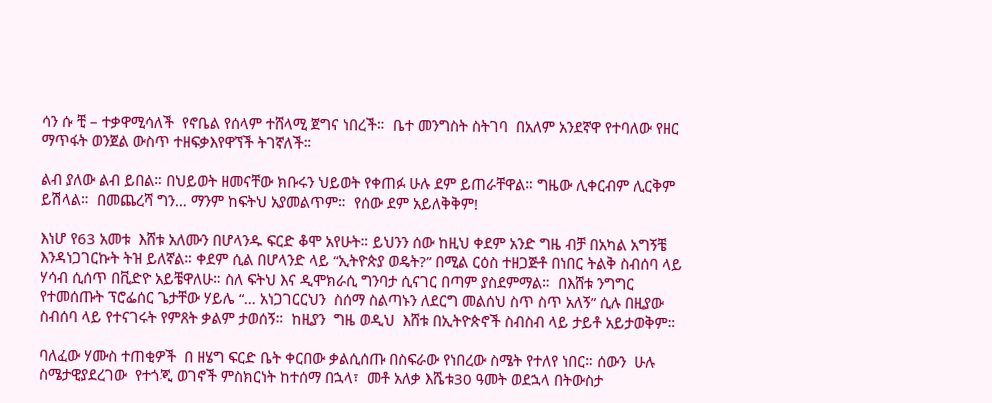ሳን ሱ ቺ – ተቃዋሚሳለች  የኖቤል የሰላም ተሸላሚ ጀግና ነበረች።  ቤተ መንግስት ስትገባ  በአለም አንደኛዋ የተባለው የዘር ማጥፋት ወንጀል ውስጥ ተዘፍቃእየዋኘች ትገኛለች።

ልብ ያለው ልብ ይበል። በህይወት ዘመናቸው ክቡሩን ህይወት የቀጠፉ ሁሉ ደም ይጠራቸዋል። ግዜው ሊቀርብም ሊርቅም ይሽላል።  በመጨረሻ ግን… ማንም ከፍትህ አያመልጥም።  የሰው ደም አይለቅቅም!

እነሆ የ63 አመቱ  እሸቱ አለሙን በሆላንዱ ፍርድ ቆሞ አየሁት። ይህንን ሰው ከዚህ ቀደም አንድ ግዜ ብቻ በአካል አግኝቼ እንዳነጋገርኩት ትዝ ይለኛል። ቀደም ሲል በሆላንድ ላይ “ኢትዮጵያ ወዴት?” በሚል ርዕስ ተዘጋጅቶ በነበር ትልቅ ስብሰባ ላይ ሃሳብ ሲሰጥ በቪድዮ አይቼዋለሁ። ስለ ፍትህ እና ዲሞክራሲ ግንባታ ሲናገር በጣም ያስደምማል።  በእሸቱ ንግግር የተመሰጡት ፕሮፌሰር ጌታቸው ሃይሌ “… አነጋገርርህን  ስሰማ ስልጣኑን ለደርግ መልሰህ ስጥ ስጥ አለኝ” ሲሉ በዚያው ስብሰባ ላይ የተናገሩት የምጸት ቃልም ታወሰኝ።  ከዚያን  ግዜ ወዲህ  እሸቱ በኢትዮጵኖች ስብስብ ላይ ታይቶ አይታወቅም።

ባለፈው ሃሙስ ተጠቂዎች  በ ዘሄግ ፍርድ ቤት ቀርበው ቃልሲሰጡ በስፍራው የነበረው ስሜት የተለየ ነበር። ሰውን  ሁሉ ስሜታዊያደረገው  የተጎጂ ወገኖች ምስክርነት ከተሰማ በኋላ፣  መቶ አለቃ እሼቱ30 ዓመት ወደኋላ በትውስታ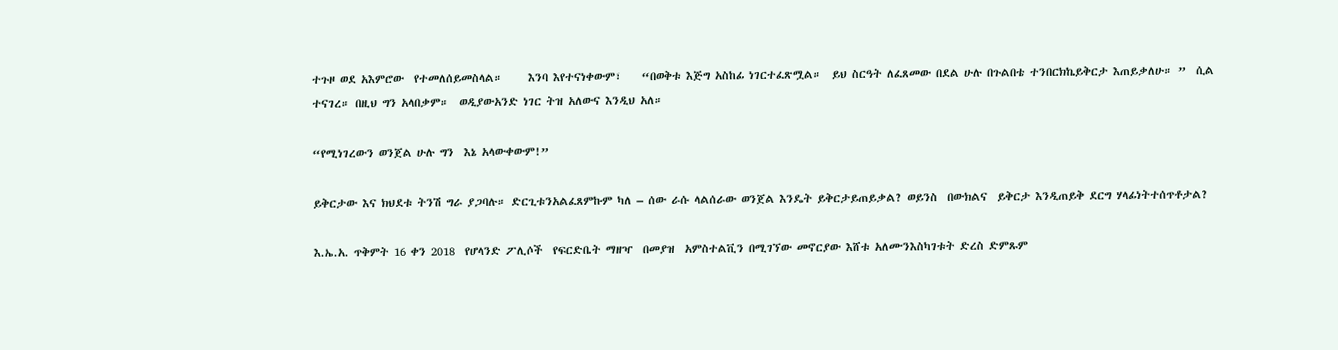ተጉዞ ወደ አእምሮው  የተመለሰይመስላል።     እንባ እየተናነቀውም፣    “በወቅቱ እጅግ አስከፊ ነገርተፈጽሟል።  ይህ ስርዓት ለፈጸመው በደል ሁሉ በጉልበቴ ተንበርክኬይቅርታ እጠይቃለሁ። ”  ሲል ተናገረ። በዚህ ግን አላበቃም።  ወዲያውአንድ ነገር ትዝ አለውና እንዲህ አለ።

“የሚነገረውን ወንጀል ሁሉ ግን  እኔ አላውቀውም!”

ይቅርታው እና ክህደቱ ትንሽ ግራ ያጋባሉ። ድርጊቱንአልፈጸምኩም ካለ – ሰው ራሱ ላልሰራው ወንጀል እንዴት ይቅርታይጠይቃል? ወይንስ  በውክልና  ይቅርታ እንዲጠይቅ ደርግ ሃላፊነትተሰጥቶታል?

እ.ኤ.አ. ጥቅምት 16 ቀን 2018  የሆላንድ ፖሊሶች  የፍርድቤት ማዘዣ  በመያዝ  አምስተልቪን በሚገኘው መኖርያው እሸቱ አለሙንእስካገቱት ድረስ ድምጹም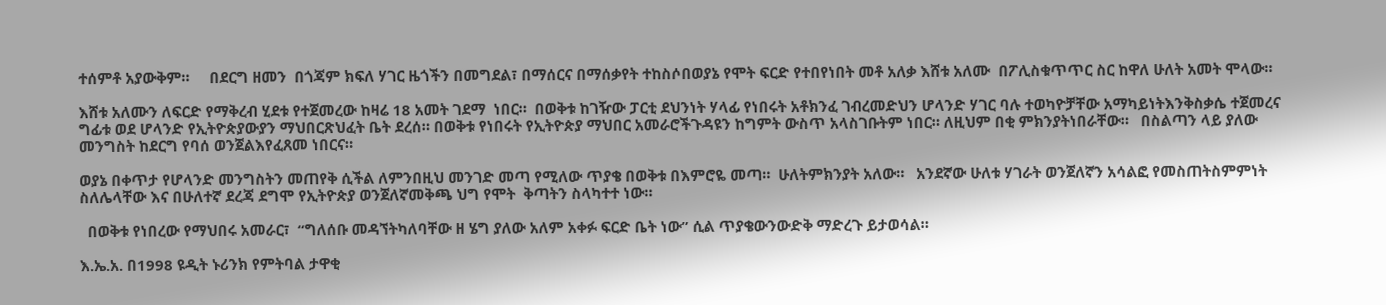ተሰምቶ አያውቅም።     በደርግ ዘመን  በጎጃም ክፍለ ሃገር ዜጎችን በመግደል፣ በማሰርና በማሰቃየት ተከስሶበወያኔ የሞት ፍርድ የተበየነበት መቶ አለቃ እሸቱ አለሙ  በፖሊስቁጥጥር ስር ከዋለ ሁለት አመት ሞላው።

እሸቱ አለሙን ለፍርድ የማቅረብ ሂደቱ የተጀመረው ከዛሬ 18 አመት ገደማ  ነበር።  በወቅቱ ከገዥው ፓርቲ ደህንነት ሃላፊ የነበሩት አቶክንፈ ገብረመድህን ሆላንድ ሃገር ባሉ ተወካዮቻቸው አማካይነትእንቅስቃሴ ተጀመረና  ግፊቱ ወደ ሆላንድ የኢትዮጵያውያን ማህበርጽህፈት ቤት ደረሰ። በወቅቱ የነበሩት የኢትዮጵያ ማህበር አመራሮችጉዳዩን ከግምት ውስጥ አላስገቡትም ነበር። ለዚህም በቂ ምክንያትነበራቸው።   በስልጣን ላይ ያለው መንግስት ከደርግ የባሰ ወንጀልእየፈጸመ ነበርና።

ወያኔ በቀጥታ የሆላንድ መንግስትን መጠየቅ ሲችል ለምንበዚህ መንገድ መጣ የሚለው ጥያቄ በወቅቱ በእምሮዬ መጣ።  ሁለትምክንያት አለው።   አንደኛው ሁለቱ ሃገራት ወንጀለኛን አሳልፎ የመስጠትስምምነት ስለሌላቸው እና በሁለተኛ ደረጃ ደግሞ የኢትዮጵያ ወንጀለኛመቅጫ ህግ የሞት  ቅጣትን ስላካተተ ነው።

  በወቅቱ የነበረው የማህበሩ አመራር፣  “ግለሰቡ መዳኘትካለባቸው ዘ ሄግ ያለው አለም አቀፉ ፍርድ ቤት ነው” ሲል ጥያቄውንውድቅ ማድረጉ ይታወሳል።

እ.ኤ.አ. በ1998 ዩዲት ኑሪንክ የምትባል ታዋቂ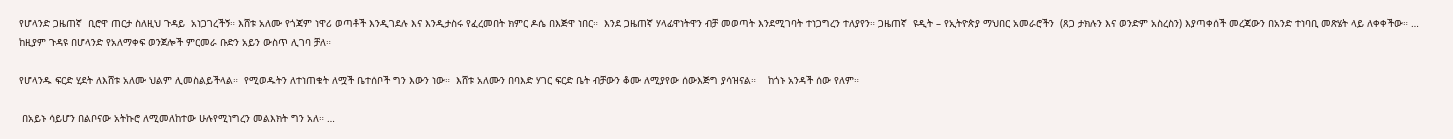የሆላንድ ጋዜጠኛ  ቢሮዋ ጠርታ ስለዚህ ጉዳይ  አነጋገረችኝ። እሸቱ አለሙ የጎጃም ነዋሪ ወጣቶች እንዲገደሉ እና እንዲታስሩ የፈረመበት ክምር ዶሴ በእጅዋ ነበር።  እንደ ጋዜጠኛ ሃላፊዋነትዋን ብቻ መወጣት እንደሚገባት ተነጋግረን ተለያየን። ጋዜጠኛ  ዩዲት – የኢትዮጵያ ማህበር አመራሮችን  (ጸጋ ታክሉን እና ወንድም አስረስን) እያጣቀሰች መረጃውን በአንድ ተነባቢ መጽሄት ላይ ለቀቀችው። …  ከዚያም ጉዳዩ በሆላንድ የአለማቀፍ ወንጀሎች ምርመራ ቡድን አይን ውስጥ ሊገባ ቻለ።

የሆላንዱ ፍርድ ሂደት ለእሸቱ አለሙ ህልም ሊመስልይችላል።  የሚወዱትን ለተነጠቁት ለሟች ቤተሰቦች ግን እውን ነው።  እሸቱ አለሙን በባእድ ሃገር ፍርድ ቤት ብቻውን ቆሙ ለሚያየው ሰውእጅግ ያሳዝናል።    ከጎኑ አንዳች ሰው የለም።

 በአይኑ ሳይሆን በልቦናው አትኩሮ ለሚመለከተው ሁሉየሚነግረን መልእክት ግን አለ። …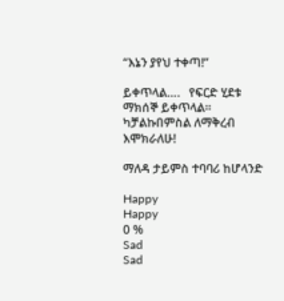“እኔን ያየህ ተቀጣ!”

ይቀጥላል….   የፍርድ ሂደቱ ማክሰኞ ይቀጥላል።  ካቻልኩበምስል ለማቅረብ እሞክራለሁ!

ማለዳ ታይምስ ተባባሪ ከሆላንድ

Happy
Happy
0 %
Sad
Sad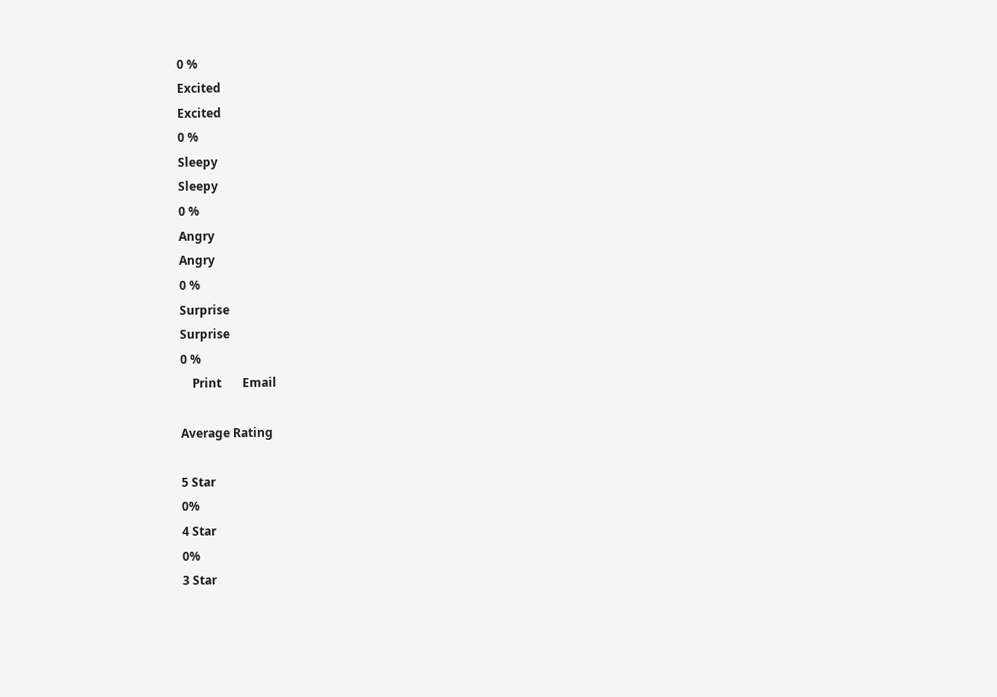0 %
Excited
Excited
0 %
Sleepy
Sleepy
0 %
Angry
Angry
0 %
Surprise
Surprise
0 %
    Print       Email

Average Rating

5 Star
0%
4 Star
0%
3 Star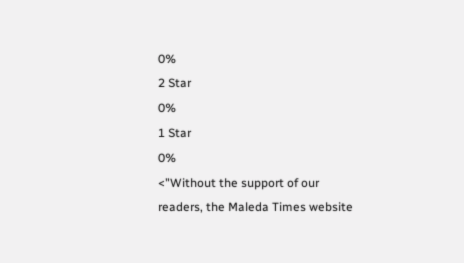0%
2 Star
0%
1 Star
0%
<"Without the support of our readers, the Maleda Times website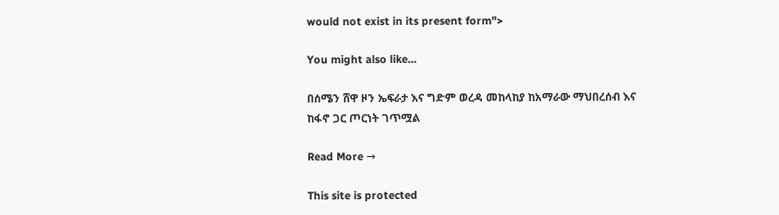would not exist in its present form">

You might also like...

በሰሜን ሸዋ ዞን ኤፍራታ እና ግድም ወረዳ መከላከያ ከአማራው ማህበረሰብ እና ከፋኖ ጋር ጦርነት ገጥሟል

Read More →

This site is protected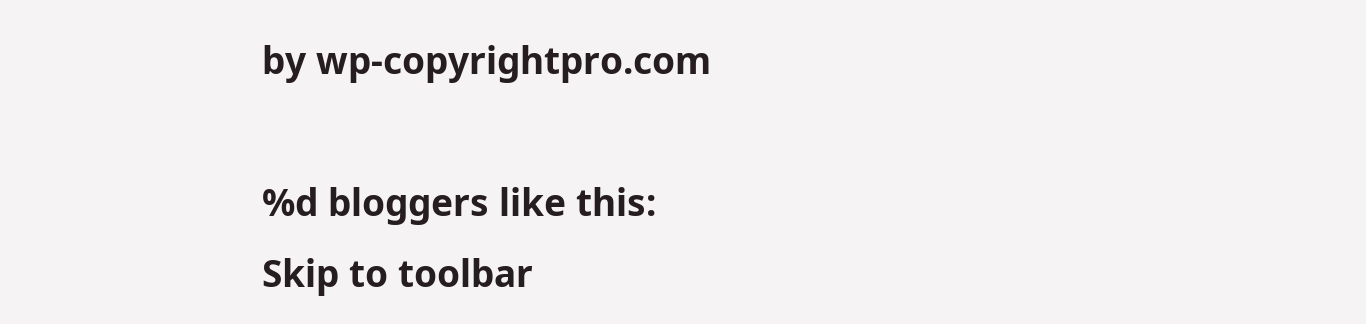by wp-copyrightpro.com

%d bloggers like this:
Skip to toolbar